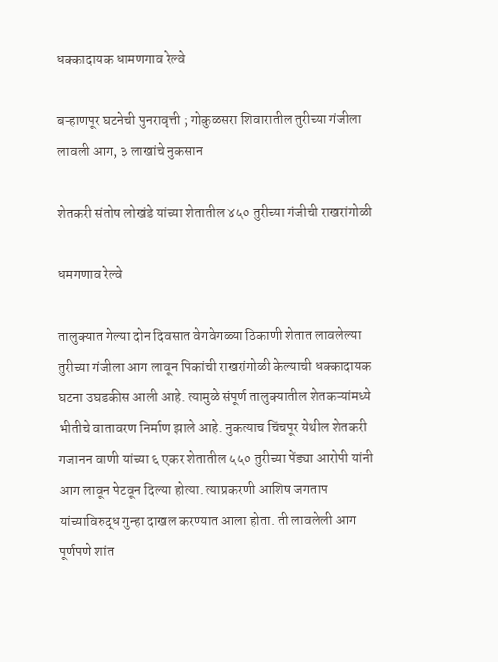धक्कादायक धामणगाव रेल्वे

बऱ्हाणपूर घटनेची पुनरावृत्ती ; गोकुळसरा शिवारातील तुरीच्या गंजीला लावली आग, ३ लाखांचे नुकसान

शेतकरी संतोष लोखंडे यांच्या शेतातील ४५० तुरीच्या गंजीची राखरांगोळी

धमगणाव रेल्वे

तालुक्यात गेल्या दोन दिवसात वेगवेगळ्या ठिकाणी शेतात लावलेल्या तुरीच्या गंजीला आग लावून पिकांची राखरांगोळी केल्याची धक्कादायक घटना उघडकीस आली आहे. त्यामुळे संपूर्ण तालुक्यातील शेतकऱ्यांमध्ये भीतीचे वातावरण निर्माण झाले आहे. नुकत्याच चिंचपूर येथील शेतकरी गजानन वाणी यांच्या ६ एकर शेतातील ५५० तुरीच्या पेंड्या आरोपी यांनी आग लावून पेटवून दिल्या होत्या. त्याप्रकरणी आशिष जगताप यांच्याविरुद्ध गुन्हा दाखल करण्यात आला होता. ती लावलेली आग पूर्णपणे शांत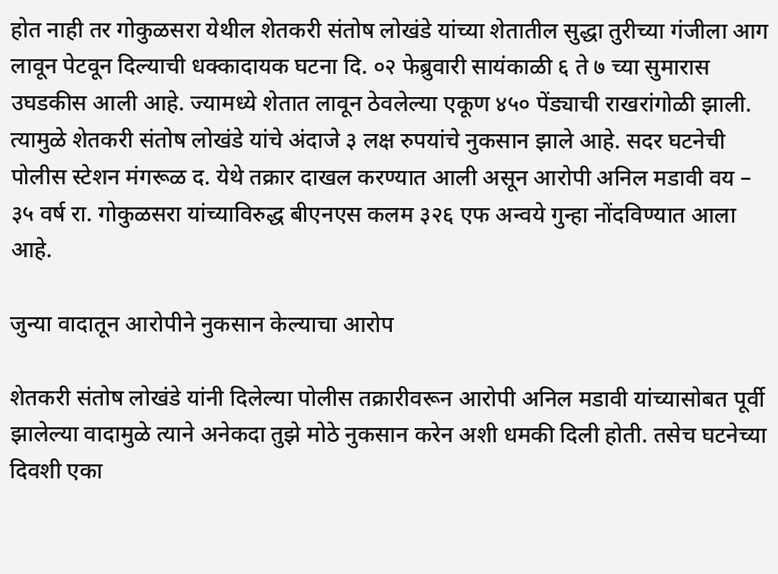होत नाही तर गोकुळसरा येथील शेतकरी संतोष लोखंडे यांच्या शेतातील सुद्धा तुरीच्या गंजीला आग लावून पेटवून दिल्याची धक्कादायक घटना दि. ०२ फेब्रुवारी सायंकाळी ६ ते ७ च्या सुमारास उघडकीस आली आहे. ज्यामध्ये शेतात लावून ठेवलेल्या एकूण ४५० पेंड्याची राखरांगोळी झाली. त्यामुळे शेतकरी संतोष लोखंडे यांचे अंदाजे ३ लक्ष रुपयांचे नुकसान झाले आहे. सदर घटनेची पोलीस स्टेशन मंगरूळ द. येथे तक्रार दाखल करण्यात आली असून आरोपी अनिल मडावी वय – ३५ वर्ष रा. गोकुळसरा यांच्याविरुद्ध बीएनएस कलम ३२६ एफ अन्वये गुन्हा नोंदविण्यात आला आहे.

जुन्या वादातून आरोपीने नुकसान केल्याचा आरोप

शेतकरी संतोष लोखंडे यांनी दिलेल्या पोलीस तक्रारीवरून आरोपी अनिल मडावी यांच्यासोबत पूर्वी झालेल्या वादामुळे त्याने अनेकदा तुझे मोठे नुकसान करेन अशी धमकी दिली होती. तसेच घटनेच्या दिवशी एका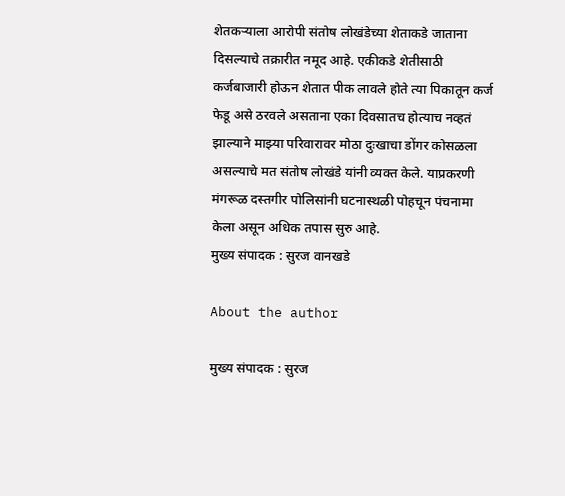शेतकऱ्याला आरोपी संतोष लोखंडेच्या शेताकडे जाताना दिसल्याचे तक्रारीत नमूद आहे. एकीकडे शेतीसाठी कर्जबाजारी होऊन शेतात पीक लावले होते त्या पिकातून कर्ज फेडू असे ठरवले असताना एका दिवसातच होत्याच नव्हतं झाल्याने माझ्या परिवारावर मोठा दुःखाचा डोंगर कोसळला असल्याचे मत संतोष लोखंडे यांनी व्यक्त केले. याप्रकरणी मंगरूळ दस्तगीर पोलिसांनी घटनास्थळी पोहचून पंचनामा केला असून अधिक तपास सुरु आहे.
मुख्य संपादक : सुरज वानखडे

About the author

मुख्य संपादक : सुरज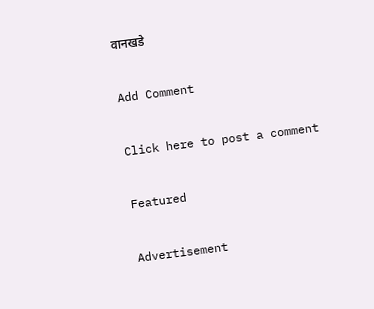वानखडे

Add Comment

Click here to post a comment

Featured

Advertisement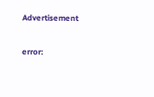Advertisement

error: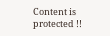Content is protected !!